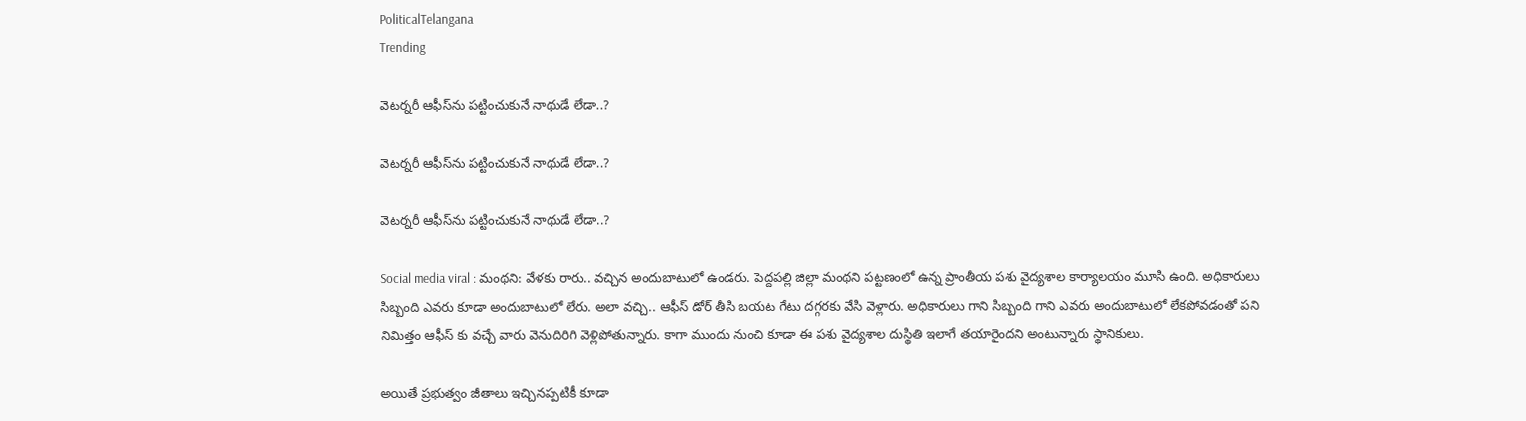PoliticalTelangana
Trending

వెటర్నరీ ఆఫీస్‌ను పట్టించుకునే నాథుడే లేడా..?

వెటర్నరీ ఆఫీస్‌ను పట్టించుకునే నాథుడే లేడా..?

వెటర్నరీ ఆఫీస్‌ను పట్టించుకునే నాథుడే లేడా..?

Social media viral : మంథని: వేళకు రారు.. వచ్చిన అందుబాటులో ఉండరు. పెద్దపల్లి జిల్లా మంథని పట్టణంలో ఉన్న ప్రాంతీయ పశు వైద్యశాల కార్యాలయం మూసి ఉంది. అధికారులు సిబ్బంది ఎవరు కూడా అందుబాటులో లేరు. అలా వచ్చి.. ఆఫీస్ డోర్ తీసి బయట గేటు దగ్గరకు వేసి వెళ్లారు. అధికారులు గాని సిబ్బంది గాని ఎవరు అందుబాటులో లేకపోవడంతో పని నిమిత్తం ఆఫీస్ కు వచ్చే వారు వెనుదిరిగి వెళ్లిపోతున్నారు. కాగా ముందు నుంచి కూడా ఈ పశు వైద్యశాల దుస్థితి ఇలాగే తయారైందని అంటున్నారు స్థానికులు.

అయితే ప్రభుత్వం జీతాలు ఇచ్చినప్పటికీ కూడా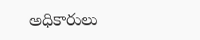అధికారులు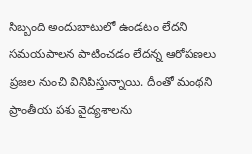సిబ్బంది అందుబాటులో ఉండటం లేదని సమయపాలన పాటించడం లేదన్న ఆరోపణలు ప్రజల నుంచి వినిపిస్తున్నాయి. దీంతో మంథని ప్రాంతీయ పశు వైద్యశాలను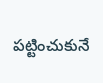పట్టించుకునే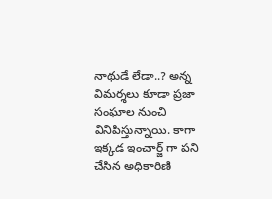నాథుడే లేడా..? అన్న విమర్శలు కూడా ప్రజా సంఘాల నుంచి వినిపిస్తున్నాయి. కాగా ఇక్కడ ఇంచార్జ్ గా పని చేసిన అధికారిణి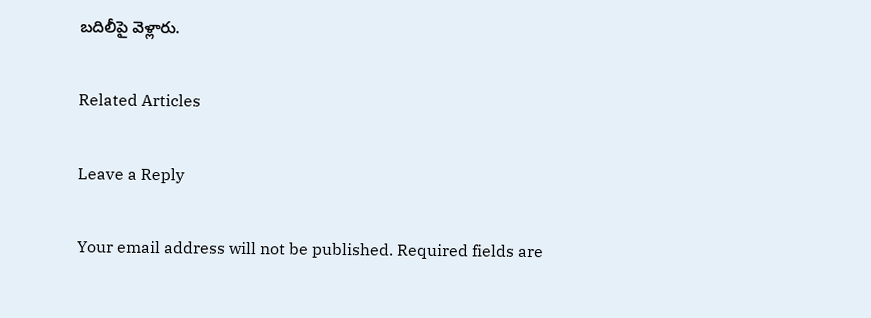బదిలీపై వెళ్లారు.

Related Articles

Leave a Reply

Your email address will not be published. Required fields are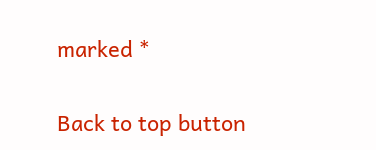marked *

Back to top button